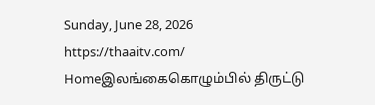Sunday, June 28, 2026
https://thaaitv.com/
Homeஇலங்கைகொழும்பில் திருட்டு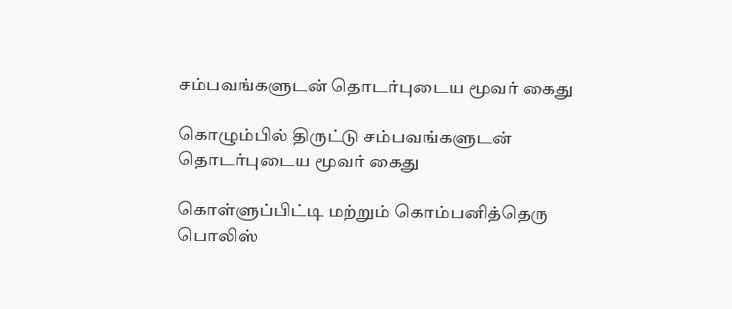சம்பவங்களுடன் தொடர்புடைய மூவர் கைது

கொழும்பில் திருட்டு சம்பவங்களுடன் தொடர்புடைய மூவர் கைது

கொள்ளுப்பிட்டி மற்றும் கொம்பனித்தெரு பொலிஸ்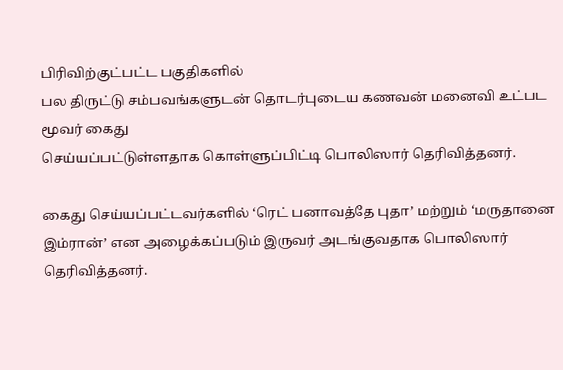பிரிவிற்குட்பட்ட பகுதிகளில்
பல திருட்டு சம்பவங்களுடன் தொடர்புடைய கணவன் மனைவி உட்பட மூவர் கைது
செய்யப்பட்டுள்ளதாக கொள்ளுப்பிட்டி பொலிஸார் தெரிவித்தனர்.

கைது செய்யப்பட்டவர்களில் ‘ரெட் பனாவத்தே புதா’ மற்றும் ‘மருதானை இம்ரான்’ என அழைக்கப்படும் இருவர் அடங்குவதாக பொலிஸார் தெரிவித்தனர்.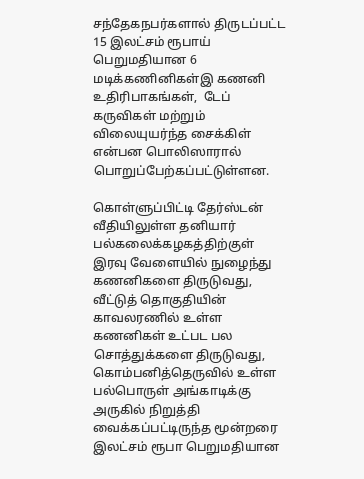சந்தேகநபர்களால் திருடப்பட்ட 15 இலட்சம் ரூபாய் பெறுமதியான 6 மடிக்கணினிகள்இ கணனி உதிரிபாகங்கள்,  டேப் கருவிகள் மற்றும் விலையுயர்ந்த சைக்கிள் என்பன பொலிஸாரால் பொறுப்பேற்கப்பட்டுள்ளன.

கொள்ளுப்பிட்டி தேர்ஸ்டன் வீதியிலுள்ள தனியார் பல்கலைக்கழகத்திற்குள் இரவு வேளையில் நுழைந்து கணனிகளை திருடுவது,  வீட்டுத் தொகுதியின் காவலரணில் உள்ள கணனிகள் உட்பட பல சொத்துக்களை திருடுவது,  கொம்பனித்தெருவில் உள்ள பல்பொருள் அங்காடிக்கு அருகில் நிறுத்தி வைக்கப்பட்டிருந்த மூன்றரை இலட்சம் ரூபா பெறுமதியான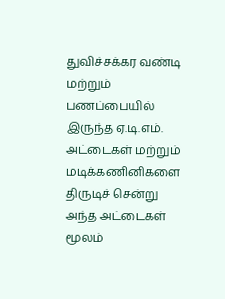துவிச்சக்கர வண்டி மற்றும் பணப்பையில் இருந்த ஏ.டி.எம். அட்டைகள் மற்றும் மடிக்கணினிகளை திருடிச் சென்று அந்த அட்டைகள் மூலம்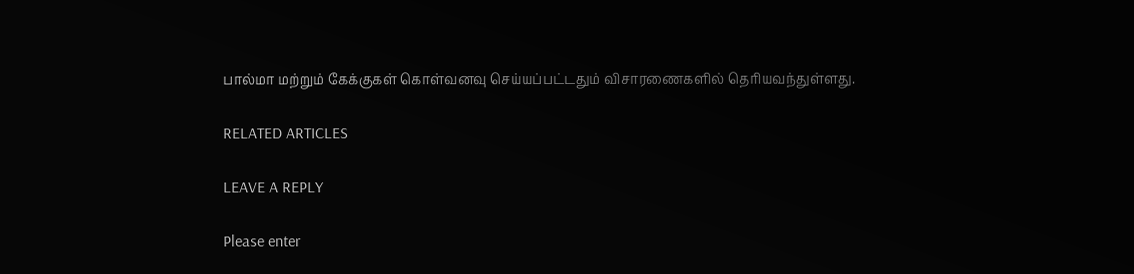பால்மா மற்றும் கேக்குகள் கொள்வனவு செய்யப்பட்டதும் விசாரணைகளில் தெரியவந்துள்ளது.

RELATED ARTICLES

LEAVE A REPLY

Please enter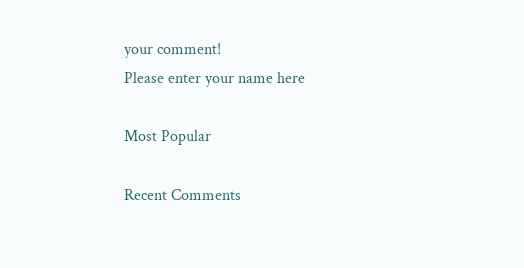your comment!
Please enter your name here

Most Popular

Recent Comments